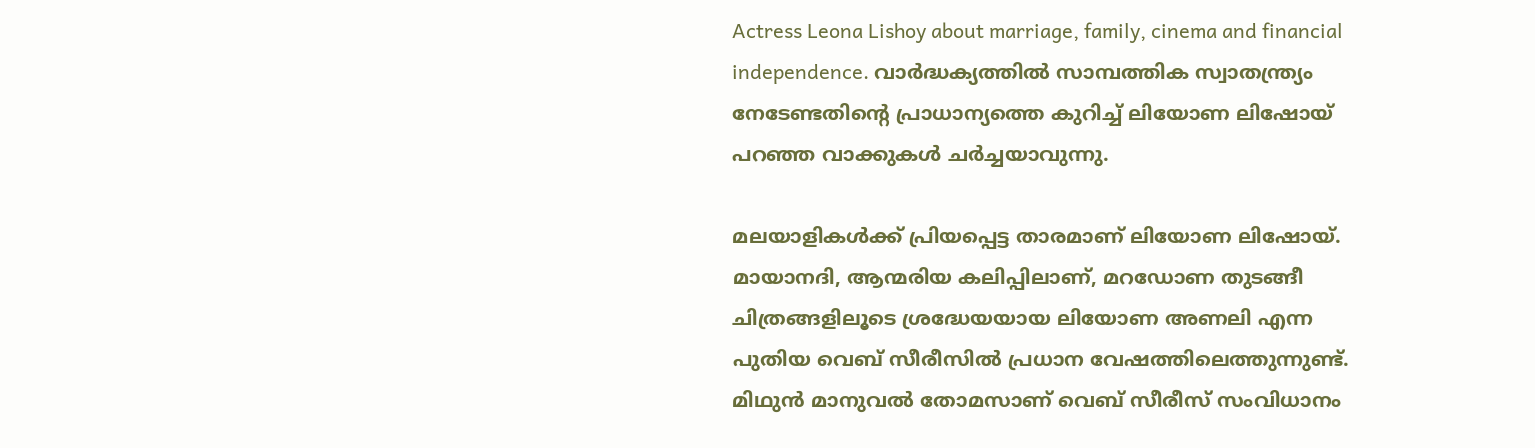Actress Leona Lishoy about marriage, family, cinema and financial independence. വാർദ്ധക്യത്തിൽ സാമ്പത്തിക സ്വാതന്ത്ര്യം നേടേണ്ടതിൻ്റെ പ്രാധാന്യത്തെ കുറിച്ച് ലിയോണ ലിഷോയ് പറഞ്ഞ വാക്കുകൾ ചർച്ചയാവുന്നു.

മലയാളികൾക്ക് പ്രിയപ്പെട്ട താരമാണ് ലിയോണ ലിഷോയ്. മായാനദി, ആന്മരിയ കലിപ്പിലാണ്, മറഡോണ തുടങ്ങീ ചിത്രങ്ങളിലൂടെ ശ്രദ്ധേയയായ ലിയോണ അണലി എന്ന പുതിയ വെബ് സീരീസിൽ പ്രധാന വേഷത്തിലെത്തുന്നുണ്ട്. മിഥുൻ മാനുവൽ തോമസാണ് വെബ് സീരീസ് സംവിധാനം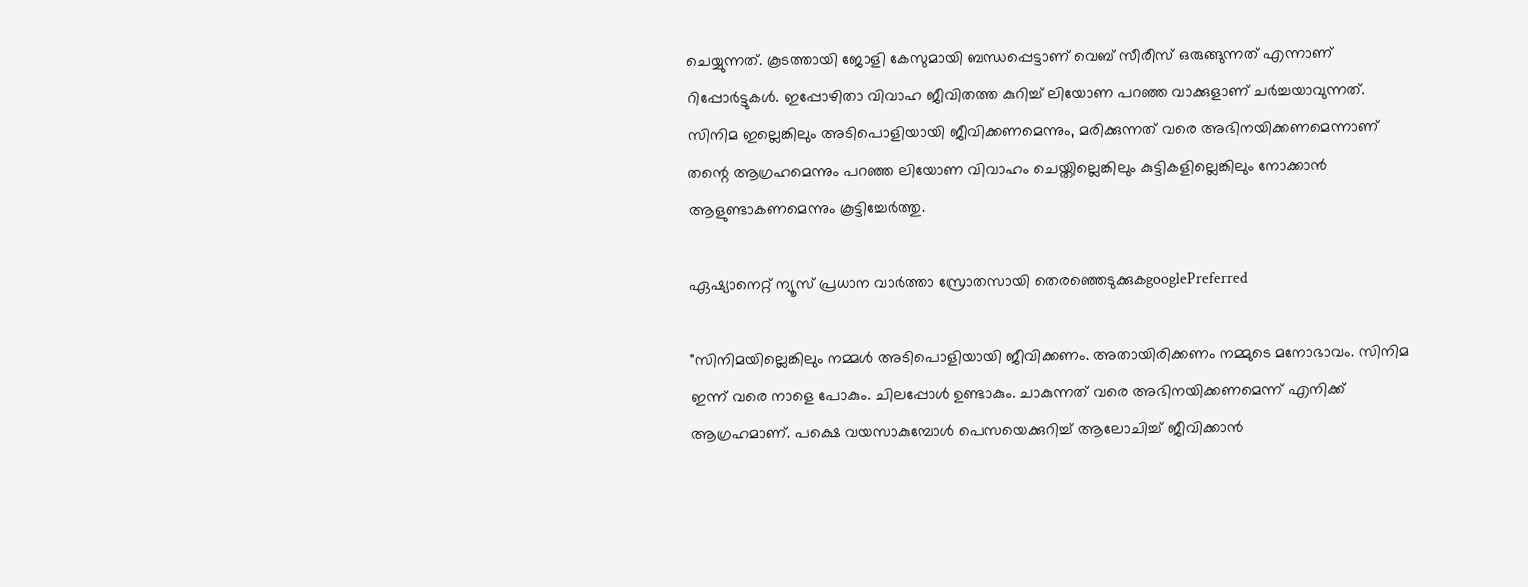ചെയ്യുന്നത്. കൂടത്തായി ജോളി കേസുമായി ബന്ധപ്പെട്ടാണ് വെബ് സീരീസ് ഒരുങ്ങുന്നത് എന്നാണ് റിപ്പോർട്ടുകൾ. ഇപ്പോഴിതാ വിവാഹ ജീവിതത്ത കുറിച്ച് ലിയോണ പറഞ്ഞ വാക്കുളാണ് ചർച്ചയാവുന്നത്. സിനിമ ഇല്ലെങ്കിലും അടിപൊളിയായി ജീവിക്കണമെന്നും, മരിക്കുന്നത് വരെ അഭിനയിക്കണമെന്നാണ് തന്റെ ആഗ്രഹമെന്നും പറഞ്ഞ ലിയോണ വിവാഹം ചെയ്തില്ലെങ്കിലും കുട്ടികളില്ലെങ്കിലും നോക്കാൻ ആളുണ്ടാകണമെന്നും കൂട്ടിച്ചേർത്തു.

ഏഷ്യാനെറ്റ് ന്യൂസ് പ്രധാന വാർത്താ സ്രോതസായി തെരഞ്ഞെടുക്കുകgooglePreferred

"സിനിമയില്ലെങ്കിലും നമ്മൾ അടിപൊളിയായി ജീവിക്കണം. അതായിരിക്കണം നമ്മുടെ മനോഭാവം. സിനിമ ഇന്ന് വരെ നാളെ പോകും. ചിലപ്പോൾ ഉണ്ടാകും. ചാകുന്നത് വരെ അഭിനയിക്കണമെന്ന് എനിക്ക് ആഗ്രഹമാണ്. പക്ഷെ വയസാകുമ്പോൾ പെസയെക്കുറിച്ച് ആലോചിച്ച് ജീവിക്കാൻ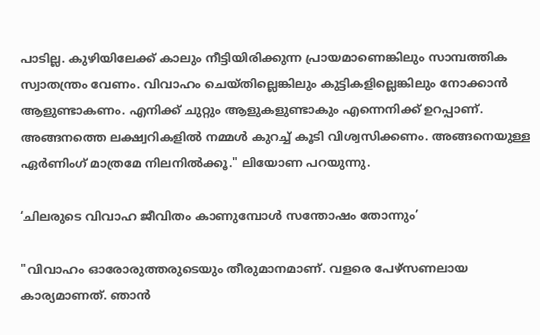പാടില്ല. കുഴിയിലേക്ക് കാലും നീട്ടിയിരിക്കുന്ന പ്രായമാണെങ്കിലും സാമ്പത്തിക സ്വാതന്ത്രം വേണം. വിവാഹം ചെയ്തില്ലെങ്കിലും കുട്ടികളില്ലെങ്കിലും നോക്കാൻ ആളുണ്ടാകണം. എനിക്ക് ചുറ്റും ആളുകളുണ്ടാകും എന്നെനിക്ക് ഉറപ്പാണ്. അങ്ങനത്തെ ലക്ഷ്വറികളിൽ നമ്മൾ കുറച്ച് കൂടി വിശ്വസിക്കണം. അങ്ങനെയുള്ള ഏർണിംഗ് മാത്രമേ നിലനിൽക്കൂ." ലിയോണ പറയുന്നു.

‘ചിലരുടെ വിവാഹ ജീവിതം കാണുമ്പോൾ സന്തോഷം തോന്നും’

"വിവാഹം ഓരോരുത്തരുടെയും തീരുമാനമാണ്. വളരെ പേഴ്സണലായ കാര്യമാണത്. ഞാൻ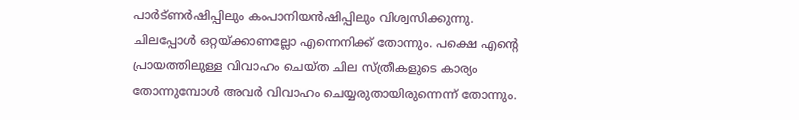പാർട്ണർഷിപ്പിലും കംപാനിയൻഷിപ്പിലും വിശ്വസിക്കുന്നു. ചിലപ്പോൾ ഒറ്റയ്ക്കാണല്ലോ എന്നെനിക്ക് തോന്നും. പക്ഷെ എന്റെ പ്രായത്തിലുള്ള വിവാഹം ചെയ്ത ചില സ്ത്രീകളുടെ കാര്യം തോന്നുമ്പോൾ അവർ വിവാഹം ചെയ്യരുതായിരുന്നെന്ന് തോന്നും.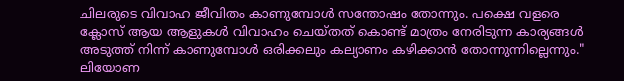ചിലരുടെ വിവാഹ ജീവിതം കാണുമ്പോൾ സന്തോഷം തോന്നും. പക്ഷെ വളരെ ക്ലോസ് ആയ ആളുകൾ വിവാഹം ചെയ്തത് കൊണ്ട് മാത്രം നേരിടുന്ന കാര്യങ്ങൾ അടുത്ത് നിന്ന് കാണുമ്പോൾ ഒരിക്കലും കല്യാണം കഴിക്കാൻ തോന്നുന്നില്ലെന്നും." ലിയോണ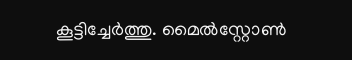കൂട്ടിച്ചേർത്തു. മൈൽസ്റ്റോൺ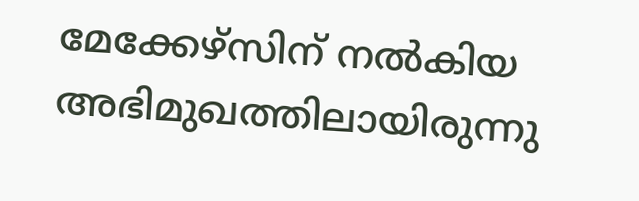മേക്കേഴ്‌സിന് നൽകിയ അഭിമുഖത്തിലായിരുന്നു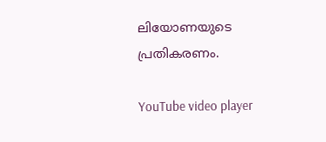ലിയോണയുടെ പ്രതികരണം.

YouTube video player